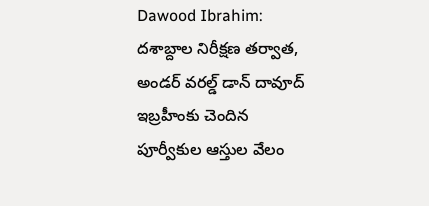Dawood Ibrahim: దశాబ్దాల నిరీక్షణ తర్వాత, అండర్ వరల్డ్ డాన్ దావూద్ ఇబ్రహీంకు చెందిన పూర్వీకుల ఆస్తుల వేలం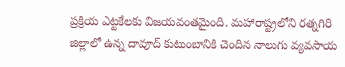ప్రక్రియ ఎట్టకేలకు విజయవంతమైంది. మహారాష్ట్రలోని రత్నగిరి జిల్లాలో ఉన్న దావూద్ కుటుంబానికి చెందిన నాలుగు వ్యవసాయ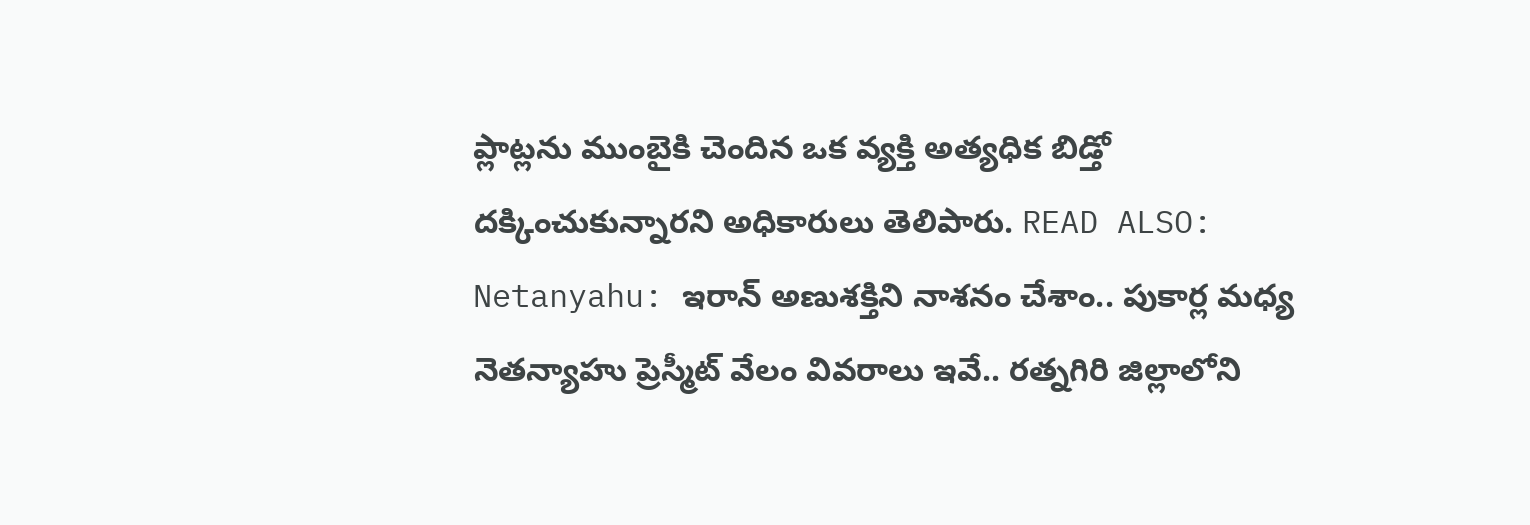ప్లాట్లను ముంబైకి చెందిన ఒక వ్యక్తి అత్యధిక బిడ్తో దక్కించుకున్నారని అధికారులు తెలిపారు. READ ALSO: Netanyahu: ఇరాన్ అణుశక్తిని నాశనం చేశాం.. పుకార్ల మధ్య నెతన్యాహు ప్రెస్మీట్ వేలం వివరాలు ఇవే.. రత్నగిరి జిల్లాలోని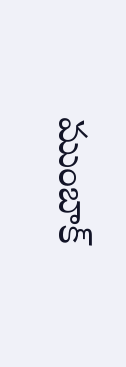ముంబాక్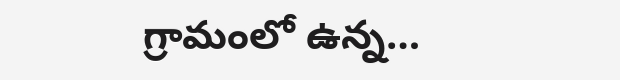గ్రామంలో ఉన్న…